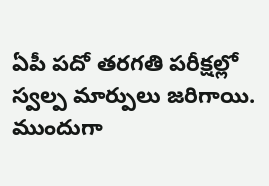ఏపీ పదో తరగతి పరీక్షల్లో స్వల్ప మార్పులు జరిగాయి. ముందుగా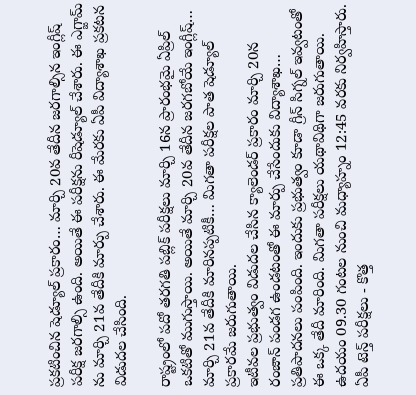ప్రకటించిన షెడ్యూల్ ప్రకారం… మార్చి 20వ తేదీన జరగాల్సిన ఇంగ్లీష్ పరీక్ష జరగాల్సి ఉంది. అయితే ఈ పరీక్షను రీషెడ్యూల్ చేశారు. ఈ ఎగ్జామ్ ను మార్చి 21వ తేదీకి మార్పు చేశారు. ఈ మేరకు ఏపీ విద్యాశాఖ ప్రకటన విడుదల చేసింది.

రాష్ట్రంలో పదో తరగతి పబ్లిక్ పరీక్షలు మార్చి 16న ప్రారంభమై ఏప్రిల్ ఒకటితో ముగుస్తాయి. అయితే మార్చి 20వ తేదీన జరగబోయే ఇంగ్లీష్… మార్చి 21వ తేదీకి మారినప్పటికీ… మిగతా పరీక్షల పాత షెడ్యూల్ ప్రకారమే జరుగుతాయి.
ఇటీవల ప్రభుత్వం విడుదల చేసిన క్యాలెండర్ ప్రకారం మార్చి 20న రంజాన్ పండగ ఉండటంతో ఈ మార్పు చేసేందుకు విద్యాశాఖ… ప్రతిపాదనలు పంపింది. ఇందుకు ప్రభుత్వం కూడా గ్రీన్ సిగ్నల్ ఇవ్వటంతో ఈ ఒక్క తేదీ మారింది. మిగతా పరీక్షలు యథావిథిగా జరుగుతాయి. ఉదయం 09.30 గంటల నుంచి మధ్యాహ్నం 12:45 వరకు నిర్వహిస్తారు.
ఏపీ టెన్త్ పరీక్షలు - కొత్త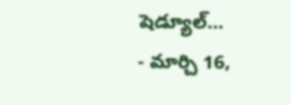షెడ్యూల్…
- మార్చి 16,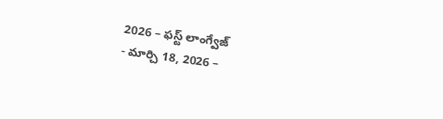2026 – ఫస్ట్ లాంగ్వేజ్
- మార్చి 18, 2026 –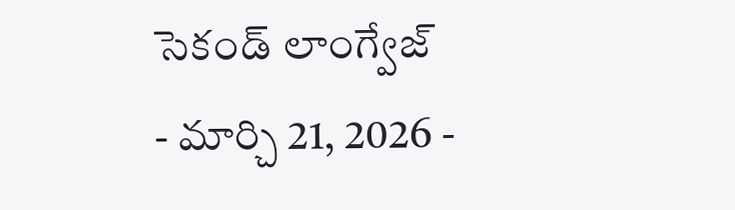సెకండ్ లాంగ్వేజ్
- మార్చి 21, 2026 -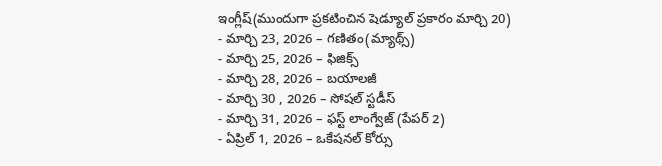ఇంగ్లీష్(ముందుగా ప్రకటించిన షెడ్యూల్ ప్రకారం మార్చి 20)
- మార్చి 23, 2026 – గణితం(మ్యాథ్స్)
- మార్చి 25, 2026 – ఫిజిక్స్
- మార్చి 28, 2026 – బయాలజీ
- మార్చి 30 , 2026 – సోషల్ స్టడీస్
- మార్చి 31, 2026 – ఫస్ట్ లాంగ్వేజ్ (పేపర్ 2)
- ఏప్రిల్ 1, 2026 – ఒకేషనల్ కోర్సు